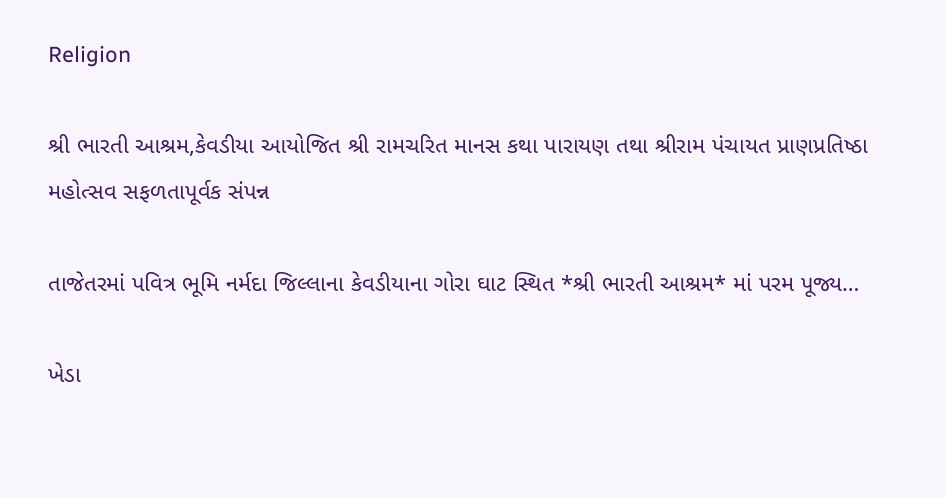Religion

શ્રી ભારતી આશ્રમ,કેવડીયા આયોજિત શ્રી રામચરિત માનસ કથા પારાયણ તથા શ્રીરામ પંચાયત પ્રાણપ્રતિષ્ઠા મહોત્સવ સફળતાપૂર્વક સંપન્ન

તાજેતરમાં પવિત્ર ભૂમિ નર્મદા જિલ્લાના કેવડીયાના ગોરા ઘાટ સ્થિત *શ્રી ભારતી આશ્રમ* માં પરમ પૂજ્ય…

ખેડા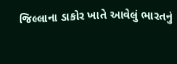જિલ્લાના ડાકોર ખાતે આવેલું ભારતનું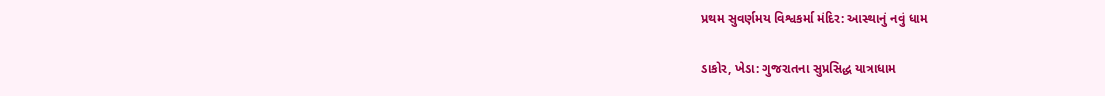પ્રથમ સુવર્ણમય વિશ્વકર્મા મંદિર: આસ્થાનું નવું ધામ

ડાકોર, ખેડા: ગુજરાતના સુપ્રસિદ્ધ યાત્રાધામ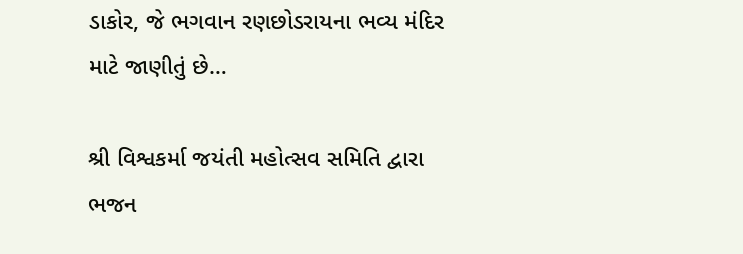ડાકોર, જે ભગવાન રણછોડરાયના ભવ્ય મંદિર માટે જાણીતું છે…

શ્રી વિશ્વકર્મા જયંતી મહોત્સવ સમિતિ દ્વારા ભજન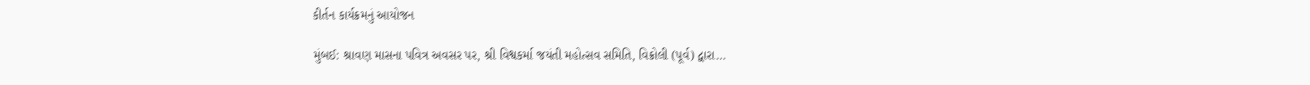કીર્તન કાર્યક્રમનું આયોજન

મુંબઈ: શ્રાવણ માસના પવિત્ર અવસર પર, શ્રી વિશ્વકર્મા જયંતી મહોત્સવ સમિતિ, વિક્રોલી (પૂર્વ) દ્વારા…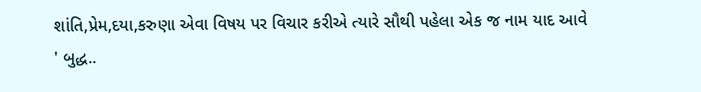શાંતિ,પ્રેમ,દયા,કરુણા એવા વિષય પર વિચાર કરીએ ત્યારે સૌથી પહેલા એક જ નામ યાદ આવે ' બુદ્ધ..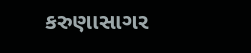કરુણાસાગર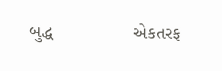બુદ્ધ                એકતરફ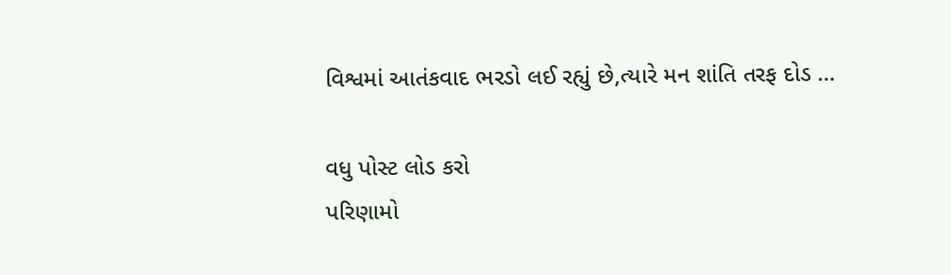વિશ્વમાં આતંકવાદ ભરડો લઈ રહ્યું છે,ત્યારે મન શાંતિ તરફ દોડ …

વધુ પોસ્ટ લોડ કરો
પરિણામો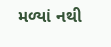મળ્યાં નથી